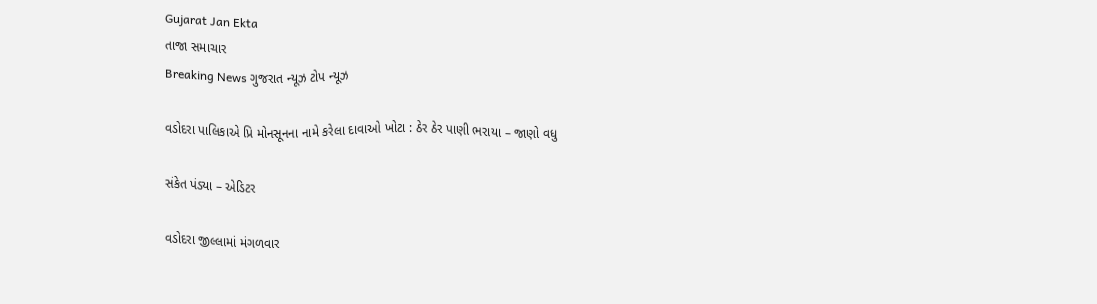Gujarat Jan Ekta
તાજા સમાચાર
Breaking News ગુજરાત ન્યૂઝ ટોપ ન્યૂઝ

વડોદરા પાલિકાએ પ્રિ મોનસૂનના નામે કરેલા દાવાઓ ખોટા : ઠેર ઠેર પાણી ભરાયા – જાણો વધુ

સંકેત પંડ્યા – એડિટર

વડોદરા જીલ્લામાં મંગળવાર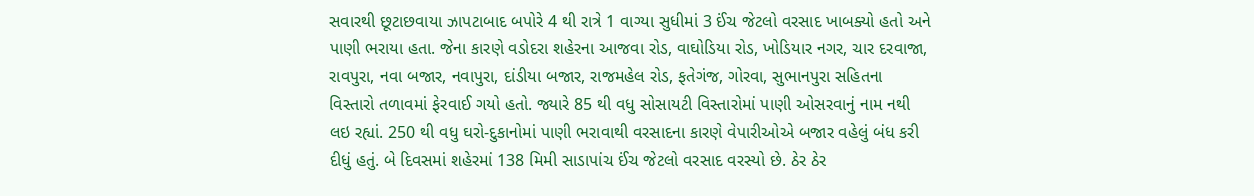સવારથી છૂટાછવાયા ઝાપટાબાદ બપોરે 4 થી રાત્રે 1 વાગ્યા સુધીમાં 3 ઈંચ જેટલો વરસાદ ખાબક્યો હતો અને પાણી ભરાયા હતા. જેના કારણે વડોદરા શહેરના આજવા રોડ, વાઘોડિયા રોડ, ખોડિયાર નગર, ચાર દરવાજા, રાવપુરા, નવા બજાર, નવાપુરા, દાંડીયા બજાર, રાજમહેલ રોડ, ફતેગંજ, ગોરવા, સુભાનપુરા સહિતના વિસ્તારો તળાવમાં ફેરવાઈ ગયો હતો. જ્યારે 85 થી વધુ સોસાયટી વિસ્તારોમાં પાણી ઓસરવાનું નામ નથી લઇ રહ્યાં. 250 થી વધુ ઘરો-દુકાનોમાં પાણી ભરાવાથી વરસાદના કારણે વેપારીઓએ બજાર વહેલું બંધ કરી દીધું હતું. બે દિવસમાં શહેરમાં 138 મિમી સાડાપાંચ ઈંચ જેટલો વરસાદ વરસ્યો છે. ઠેર ઠેર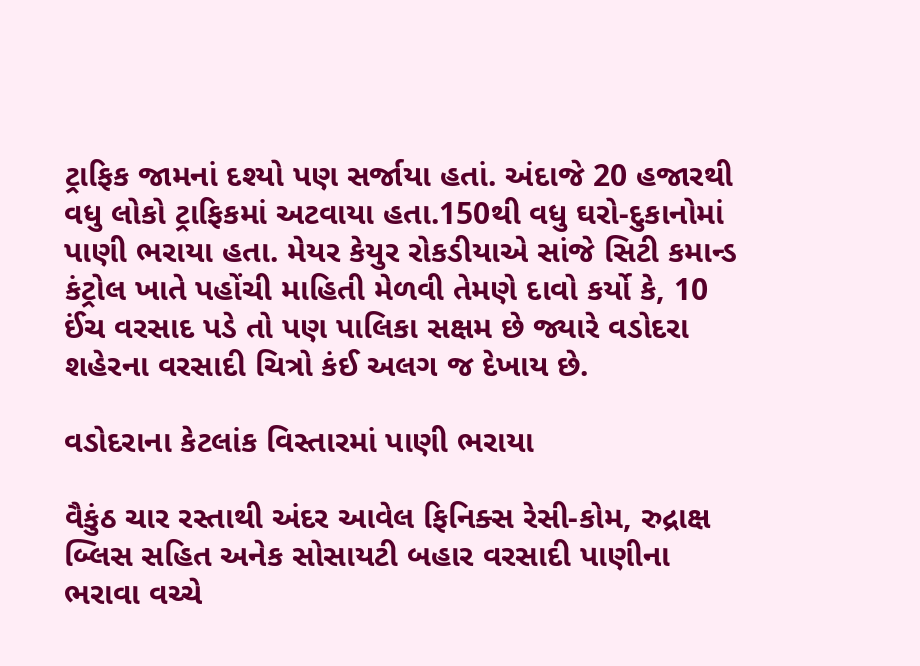ટ્રાફિક જામનાં દશ્યો પણ સર્જાયા હતાં. અંદાજે 20 હજારથી વધુ લોકો ટ્રાફિકમાં અટવાયા હતા.150થી વધુ ઘરો-દુકાનોમાં પાણી ભરાયા હતા. મેયર કેયુર રોકડીયાએ સાંજે સિટી કમાન્ડ કંટ્રોલ ખાતે પહોંચી માહિતી મેળવી તેમણે દાવો કર્યો કે, 10 ઈંચ વરસાદ પડે તો પણ પાલિકા સક્ષમ છે જ્યારે વડોદરા શહેરના વરસાદી ચિત્રો કંઈ અલગ જ દેખાય છે.

વડોદરાના કેટલાંક વિસ્તારમાં પાણી ભરાયા

વૈકુંઠ ચાર રસ્તાથી અંદર આવેલ ફિનિક્સ રેસી-કોમ, રુદ્રાક્ષ બ્લિસ સહિત અનેક સોસાયટી બહાર વરસાદી પાણીના ભરાવા વચ્ચે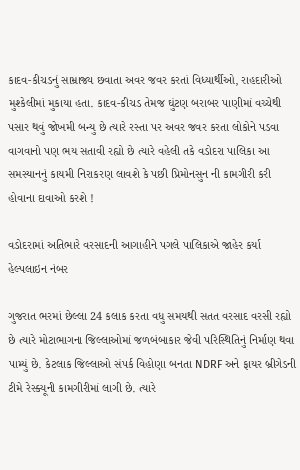કાદવ-કીચડનું સામ્રાજ્ય છવાતા અવર જવર કરતાં વિધ્યાર્થીઓ, રાહદારીઓ મુશ્કેલીમાં મુકાયા હતા. કાદવ-કીચડ તેમજ ઘુંટણ બરાબર પાણીમાં વચ્ચેથી પસાર થવું જોખમી બન્યુ છે ત્યારે રસ્તા પર અવર જવર કરતા લોકોને પડવા વાગવાનો પણ ભય સતાવી રહ્યો છે ત્યારે વહેલી તકે વડોદરા પાલિકા આ સમસ્યાનનું કાયમી નિરાકરણ લાવશે કે પછી પ્રિમોનસુન ની કામગીરી કરી હોવાના દાવાઓ કરશે !

વડોદરામાં અતિભારે વરસાદની આગાહીને પગલે પાલિકાએ જાહેર કર્યા હેલ્પલાઇન નંબર

ગુજરાત ભરમાં છેલ્લા 24 કલાક કરતા વધુ સમયથી સતત વરસાદ વરસી રહ્યો છે ત્યારે મોટાભાગના જિલ્લાઓમાં જળબંબાકાર જેવી પરિસ્થિતિનું નિર્માણ થવા પામ્યું છે. કેટલાક જિલ્લાઓ સંપર્ક વિહોણા બનતા NDRF અને ફાયર બ્રીગેડની ટીમે રેસ્ક્યૂની કામગીરીમાં લાગી છે. ત્યારે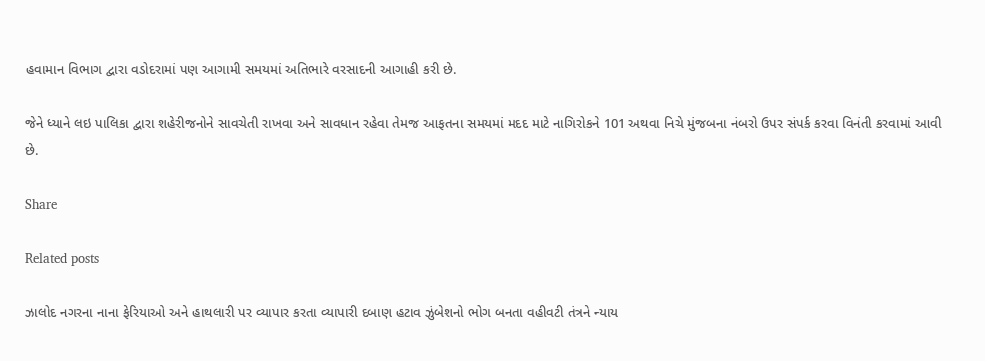હવામાન વિભાગ દ્વારા વડોદરામાં પણ આગામી સમયમાં અતિભારે વરસાદની આગાહી કરી છે.

જેને ધ્યાને લઇ પાલિકા દ્વારા શહેરીજનોને સાવચેતી રાખવા અને સાવધાન રહેવા તેમજ આફતના સમયમાં મદદ માટે નાગિરોકને 101 અથવા નિચે મુંજબના નંબરો ઉપર સંપર્ક કરવા વિનંતી કરવામાં આવી છે.

Share

Related posts

ઝાલોદ નગરના નાના ફેરિયાઓ અને હાથલારી પર વ્યાપાર કરતા વ્યાપારી દબાણ હટાવ ઝુંબેશનો ભોગ બનતા વહીવટી તંત્રને ન્યાય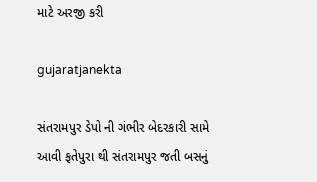માટે અરજી કરી

gujaratjanekta

સંતરામપુર ડેપો ની ગંભીર બેદરકારી સામે આવી ફતેપુરા થી સંતરામપુર જતી બસનું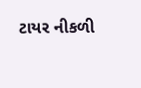ટાયર નીકળી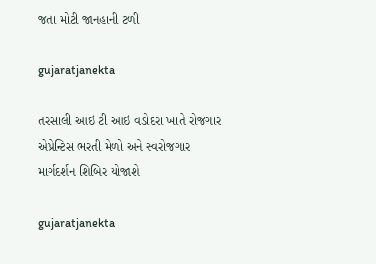જતા મોટી જાનહાની ટળી

gujaratjanekta

તરસાલી આઇ ટી આઇ વડોદરા ખાતે રોજગાર એપ્રેન્ટિસ ભરતી મેળો અને સ્વરોજગાર માર્ગદર્શન શિબિર યોજાશે

gujaratjanekta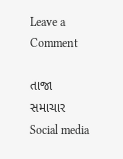Leave a Comment

તાજા સમાચાર
Social media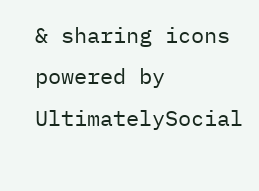& sharing icons powered by UltimatelySocial